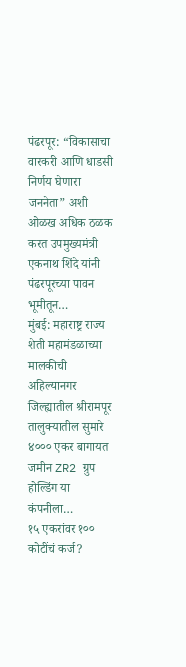पंढरपूर: “विकासाचा वारकरी आणि धाडसी निर्णय घेणारा जननेता” अशी ओळख अधिक ठळक करत उपमुख्यमंत्री एकनाथ शिंदे यांनी पंढरपूरच्या पावन भूमीतून…
मुंबई: महाराष्ट्र राज्य शेती महामंडळाच्या मालकीची अहिल्यानगर जिल्ह्यातील श्रीरामपूर तालुक्यातील सुमारे ४००० एकर बागायत जमीन ZR2 ग्रुप होल्डिंग या कंपनीला…
१५ एकरांवर १०० कोटींचं कर्ज?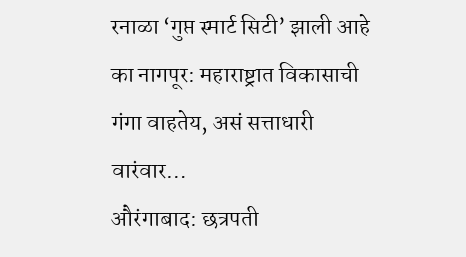रनाळा ‘गुप्त स्मार्ट सिटी’ झाली आहे का नागपूर: महाराष्ट्रात विकासाची गंगा वाहतेय, असं सत्ताधारी वारंवार…
औरंगाबाद: छत्रपती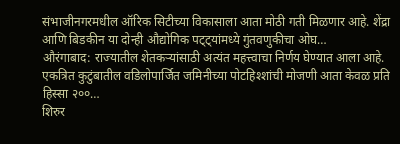संभाजीनगरमधील ऑरिक सिटीच्या विकासाला आता मोठी गती मिळणार आहे. शेंद्रा आणि बिडकीन या दोन्ही औद्योगिक पट्ट्यांमध्ये गुंतवणुकीचा ओघ…
औरंगाबाद: राज्यातील शेतकऱ्यांसाठी अत्यंत महत्त्वाचा निर्णय घेण्यात आला आहे. एकत्रित कुटुंबातील वडिलोपार्जित जमिनीच्या पोटहिश्शांची मोजणी आता केवळ प्रति हिस्सा २००…
शिरुर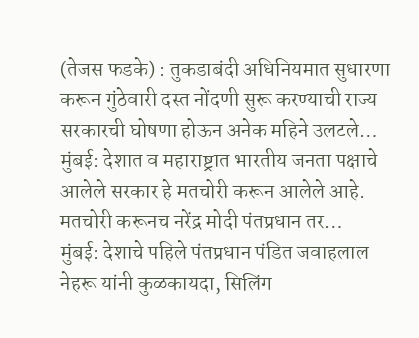(तेजस फडके) : तुकडाबंदी अधिनियमात सुधारणा करून गुंठेवारी दस्त नोंदणी सुरू करण्याची राज्य सरकारची घोषणा होऊन अनेक महिने उलटले…
मुंबई: देशात व महाराष्ट्रात भारतीय जनता पक्षाचे आलेले सरकार हे मतचोरी करून आलेले आहे. मतचोरी करूनच नरेंद्र मोदी पंतप्रधान तर…
मुंबई: देशाचे पहिले पंतप्रधान पंडित जवाहलाल नेहरू यांनी कुळकायदा, सिलिंग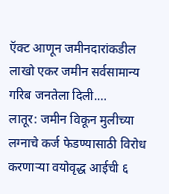ऍक्ट आणून जमीनदारांकडील लाखो एकर जमीन सर्वसामान्य गरिब जनतेला दिली.…
लातूर: जमीन विकून मुलीच्या लग्नाचे कर्ज फेडण्यासाठी विरोध करणाऱ्या वयोवृद्ध आईची ६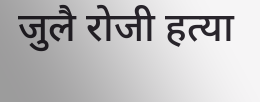जुलै रोजी हत्या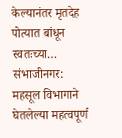केल्यानंतर मृतदेह पोत्यात बांधून स्वतःच्या…
संभाजीनगर: महसूल विभागाने घेतलेल्या महत्वपूर्ण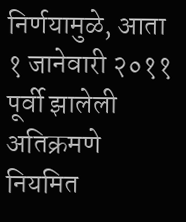निर्णयामुळे, आता १ जानेवारी २०११ पूर्वी झालेली अतिक्रमणे नियमित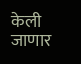केली जाणार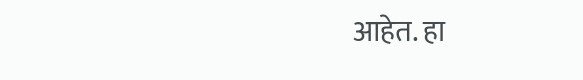आहेत. हा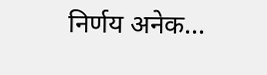निर्णय अनेक…